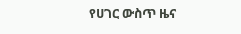የሀገር ውስጥ ዜና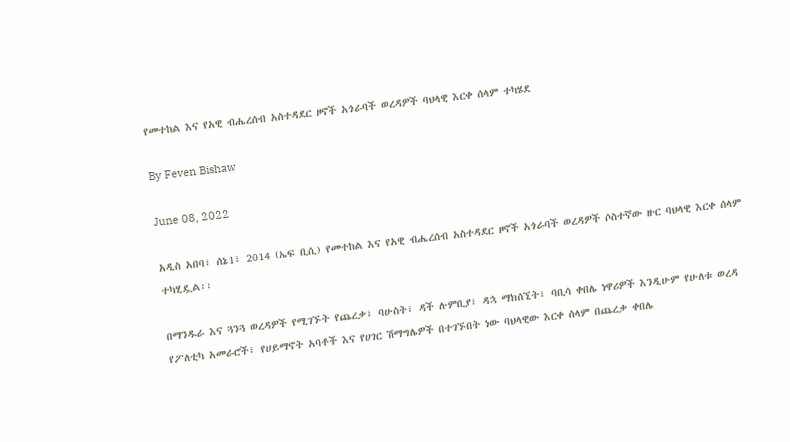የመተከል እና የአዊ ብሔረሰብ አስተዳደር ዞኖች አጎራባች ወረዳዎች ባህላዊ እርቀ ሰላም ተካሄደ

By Feven Bishaw

June 08, 2022

አዲስ አበባ፣ ሰኔ1፣ 2014 (ኤፍ ቢሲ) የመተከል እና የአዊ ብሔረሰብ አስተዳደር ዞኖች አጎራባች ወረዳዎች ሶስተኛው ዙር ባህላዊ እርቀ ሰላም ተካሂዷል፡፡

በማንዱራ እና ጓንጓ ወረዳዎች የሚገኙት የጨረቃ፣ ባሁስት፣ ዳች ሉምቢያ፣ ዳኋ ማክሰኚት፣ ባቢሳ ቀበሌ ነዋሪዎች እንዲሁም የሁለቱ ወረዳ የፖለቲካ አመራሮች፣ የሀይማኖት አባቶች እና የሀገር ሽማግሌዎች በተገኙበት ነው ባህላዊው እርቀ ሰላም በጨረቃ ቀበሌ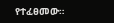የተፈፀመው።